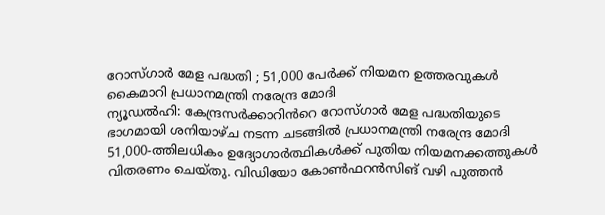റോസ്ഗാർ മേള പദ്ധതി ; 51,000 പേർക്ക് നിയമന ഉത്തരവുകൾ കൈമാറി പ്രധാനമന്ത്രി നരേന്ദ്ര മോദി
ന്യൂഡൽഹി: കേന്ദ്രസർക്കാറിൻറെ റോസ്ഗാർ മേള പദ്ധതിയുടെ ഭാഗമായി ശനിയാഴ്ച നടന്ന ചടങ്ങിൽ പ്രധാനമന്ത്രി നരേന്ദ്ര മോദി 51,000-ത്തിലധികം ഉദ്യോഗാർത്ഥികൾക്ക് പുതിയ നിയമനക്കത്തുകൾ വിതരണം ചെയ്തു. വിഡിയോ കോൺഫറൻസിങ് വഴി പുത്തൻ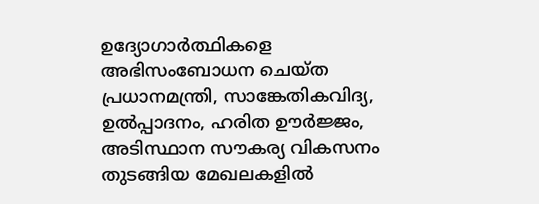ഉദ്യോഗാർത്ഥികളെ അഭിസംബോധന ചെയ്ത പ്രധാനമന്ത്രി, സാങ്കേതികവിദ്യ, ഉൽപ്പാദനം, ഹരിത ഊർജ്ജം, അടിസ്ഥാന സൗകര്യ വികസനം തുടങ്ങിയ മേഖലകളിൽ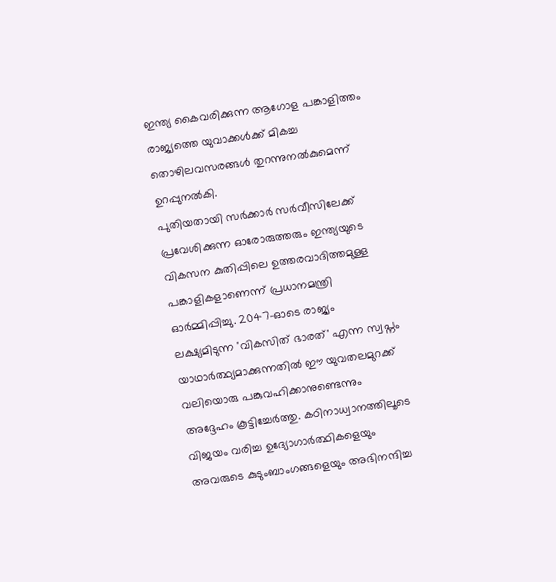ഇന്ത്യ കൈവരിക്കുന്ന ആഗോള പങ്കാളിത്തം രാജ്യത്തെ യുവാക്കൾക്ക് മികച്ച തൊഴിലവസരങ്ങൾ തുറന്നുനൽകുമെന്ന് ഉറപ്പുനൽകി.
പുതിയതായി സർക്കാർ സർവീസിലേക്ക് പ്രവേശിക്കുന്ന ഓരോരുത്തരും ഇന്ത്യയുടെ വികസന കുതിപ്പിലെ ഉത്തരവാദിത്തമുള്ള പങ്കാളികളാണെന്ന് പ്രധാനമന്ത്രി ഓർമ്മിപ്പിച്ചു. 2047-ഓടെ രാജ്യം ലക്ഷ്യമിടുന്ന 'വികസിത് ഭാരത്' എന്ന സ്വപ്നം യാഥാർത്ഥ്യമാക്കുന്നതിൽ ഈ യുവതലമുറക്ക് വലിയൊരു പങ്കുവഹിക്കാനുണ്ടെന്നും അദ്ദേഹം കൂട്ടിച്ചേർത്തു. കഠിനാധ്വാനത്തിലൂടെ വിജയം വരിച്ച ഉദ്യോഗാർത്ഥികളെയും അവരുടെ കുടുംബാംഗങ്ങളെയും അഭിനന്ദിച്ച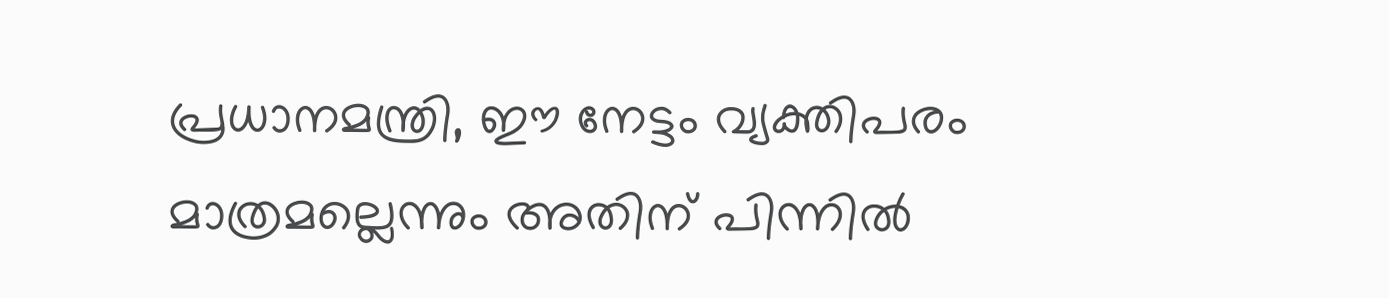പ്രധാനമന്ത്രി, ഈ നേട്ടം വ്യക്തിപരം മാത്രമല്ലെന്നും അതിന് പിന്നിൽ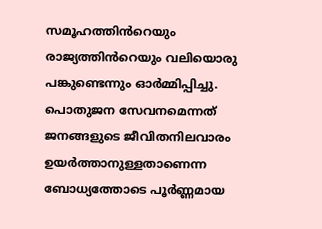സമൂഹത്തിൻറെയും രാജ്യത്തിൻറെയും വലിയൊരു പങ്കുണ്ടെന്നും ഓർമ്മിപ്പിച്ചു. പൊതുജന സേവനമെന്നത് ജനങ്ങളുടെ ജീവിതനിലവാരം ഉയർത്താനുള്ളതാണെന്ന ബോധ്യത്തോടെ പൂർണ്ണമായ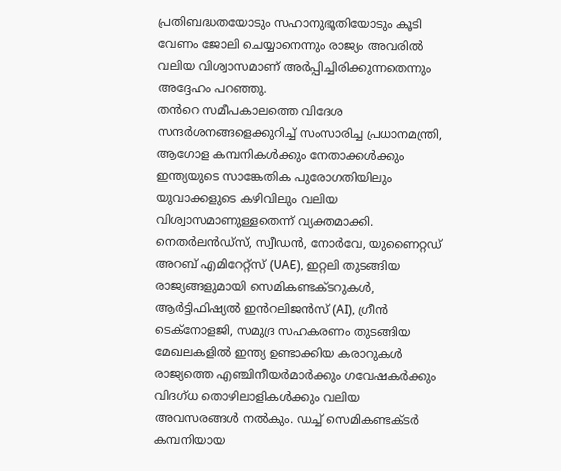പ്രതിബദ്ധതയോടും സഹാനുഭൂതിയോടും കൂടി വേണം ജോലി ചെയ്യാനെന്നും രാജ്യം അവരിൽ വലിയ വിശ്വാസമാണ് അർപ്പിച്ചിരിക്കുന്നതെന്നും അദ്ദേഹം പറഞ്ഞു.
തൻറെ സമീപകാലത്തെ വിദേശ സന്ദർശനങ്ങളെക്കുറിച്ച് സംസാരിച്ച പ്രധാനമന്ത്രി, ആഗോള കമ്പനികൾക്കും നേതാക്കൾക്കും ഇന്ത്യയുടെ സാങ്കേതിക പുരോഗതിയിലും യുവാക്കളുടെ കഴിവിലും വലിയ വിശ്വാസമാണുള്ളതെന്ന് വ്യക്തമാക്കി. നെതർലൻഡ്സ്, സ്വീഡൻ, നോർവേ, യുണൈറ്റഡ് അറബ് എമിറേറ്റ്സ് (UAE), ഇറ്റലി തുടങ്ങിയ രാജ്യങ്ങളുമായി സെമികണ്ടക്ടറുകൾ, ആർട്ടിഫിഷ്യൽ ഇൻറലിജൻസ് (AI), ഗ്രീൻ ടെക്നോളജി, സമുദ്ര സഹകരണം തുടങ്ങിയ മേഖലകളിൽ ഇന്ത്യ ഉണ്ടാക്കിയ കരാറുകൾ രാജ്യത്തെ എഞ്ചിനീയർമാർക്കും ഗവേഷകർക്കും വിദഗ്ധ തൊഴിലാളികൾക്കും വലിയ അവസരങ്ങൾ നൽകും. ഡച്ച് സെമികണ്ടക്ടർ കമ്പനിയായ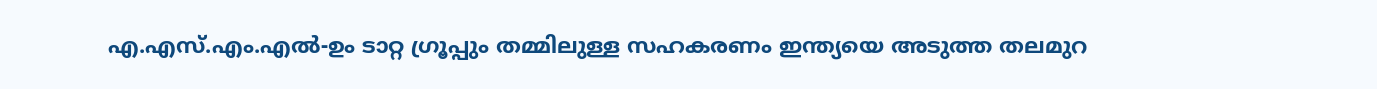എ.എസ്.എം.എൽ-ഉം ടാറ്റ ഗ്രൂപ്പും തമ്മിലുള്ള സഹകരണം ഇന്ത്യയെ അടുത്ത തലമുറ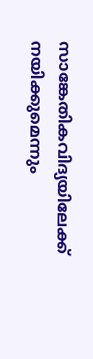സാങ്കേതികവിദ്യയിലേക്ക് നയിക്കുമെന്നും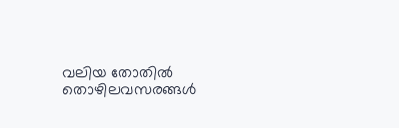വലിയ തോതിൽ തൊഴിലവസരങ്ങൾ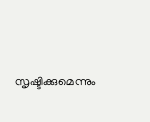സൃഷ്ടിക്കുമെന്നും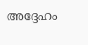അദ്ദേഹം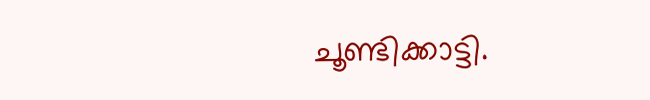ചൂണ്ടിക്കാട്ടി.